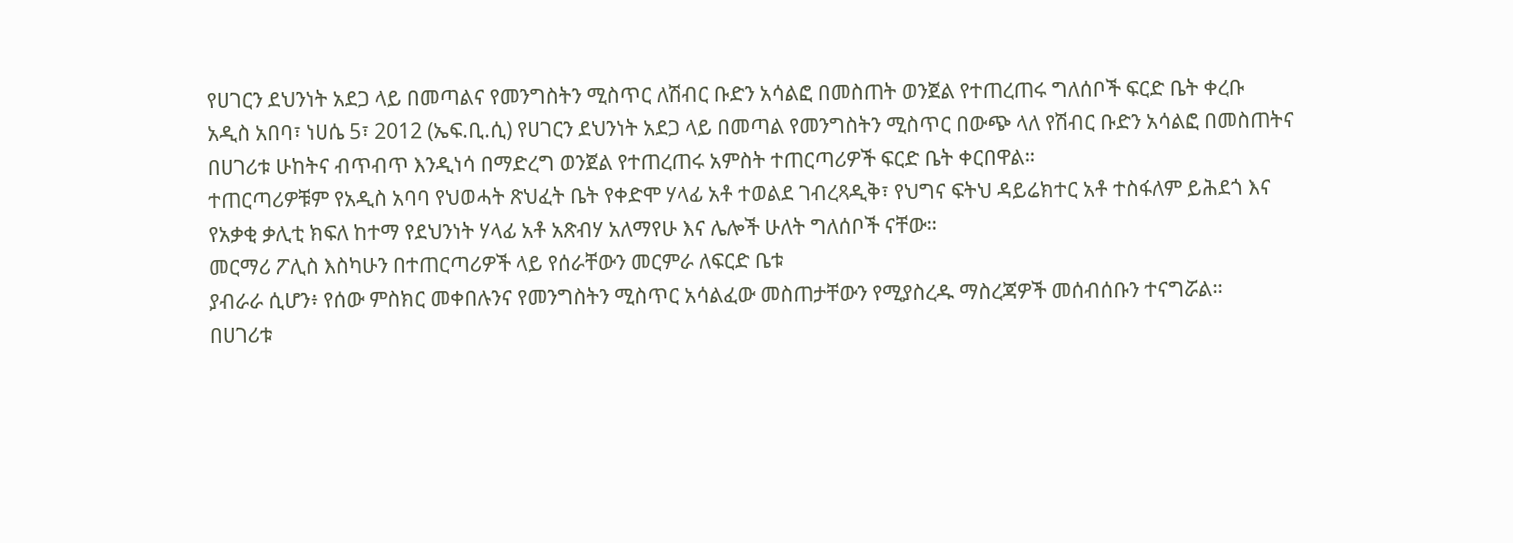የሀገርን ደህንነት አደጋ ላይ በመጣልና የመንግስትን ሚስጥር ለሽብር ቡድን አሳልፎ በመስጠት ወንጀል የተጠረጠሩ ግለሰቦች ፍርድ ቤት ቀረቡ
አዲስ አበባ፣ ነሀሴ 5፣ 2012 (ኤፍ.ቢ.ሲ) የሀገርን ደህንነት አደጋ ላይ በመጣል የመንግስትን ሚስጥር በውጭ ላለ የሽብር ቡድን አሳልፎ በመስጠትና በሀገሪቱ ሁከትና ብጥብጥ እንዲነሳ በማድረግ ወንጀል የተጠረጠሩ አምስት ተጠርጣሪዎች ፍርድ ቤት ቀርበዋል።
ተጠርጣሪዎቹም የአዲስ አባባ የህወሓት ጽህፈት ቤት የቀድሞ ሃላፊ አቶ ተወልደ ገብረጻዲቅ፣ የህግና ፍትህ ዳይሬክተር አቶ ተስፋለም ይሕደጎ እና የአቃቂ ቃሊቲ ክፍለ ከተማ የደህንነት ሃላፊ አቶ አጽብሃ አለማየሁ እና ሌሎች ሁለት ግለሰቦች ናቸው።
መርማሪ ፖሊስ እስካሁን በተጠርጣሪዎች ላይ የሰራቸውን መርምራ ለፍርድ ቤቱ
ያብራራ ሲሆን፥ የሰው ምስክር መቀበሉንና የመንግስትን ሚስጥር አሳልፈው መስጠታቸውን የሚያስረዱ ማስረጃዎች መሰብሰቡን ተናግሯል።
በሀገሪቱ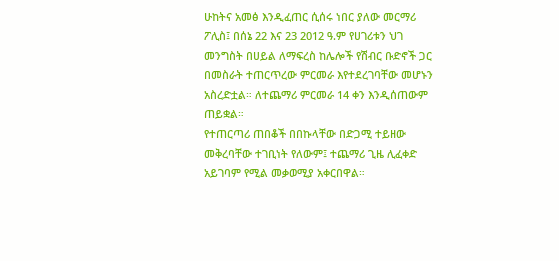ሁከትና አመፅ እንዲፈጠር ሲሰሩ ነበር ያለው መርማሪ ፖሊስ፤ በሰኔ 22 እና 23 2012 ዓ.ም የሀገሪቱን ህገ መንግስት በሀይል ለማፍረስ ከሌሎች የሽብር ቡድኖች ጋር በመስራት ተጠርጥረው ምርመራ እየተደረገባቸው መሆኑን አስረድቷል። ለተጨማሪ ምርመራ 14 ቀን እንዲሰጠውም ጠይቋል።
የተጠርጣሪ ጠበቆች በበኩላቸው በድጋሚ ተይዘው መቅረባቸው ተገቢነት የለውም፤ ተጨማሪ ጊዜ ሊፈቀድ አይገባም የሚል መቃወሚያ አቀርበዋል።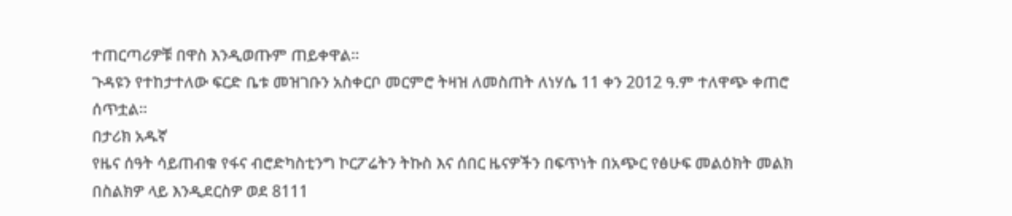ተጠርጣሪዎቹ በዋስ እንዲወጡም ጠይቀዋል።
ጉዳዩን የተከታተለው ፍርድ ቤቱ መዝገቡን አስቀርቦ መርምሮ ትዛዝ ለመስጠት ለነሃሴ 11 ቀን 2012 ዓ.ም ተለዋጭ ቀጠሮ ሰጥቷል።
በታሪክ አዱኛ
የዜና ሰዓት ሳይጠብቁ የፋና ብሮድካስቲንግ ኮርፖሬትን ትኩስ እና ሰበር ዜናዎችን በፍጥነት በአጭር የፅሁፍ መልዕክት መልክ በስልክዎ ላይ እንዲደርስዎ ወደ 8111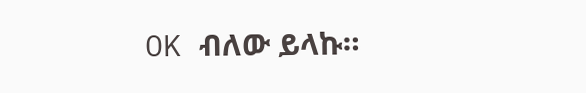OK ብለው ይላኩ።